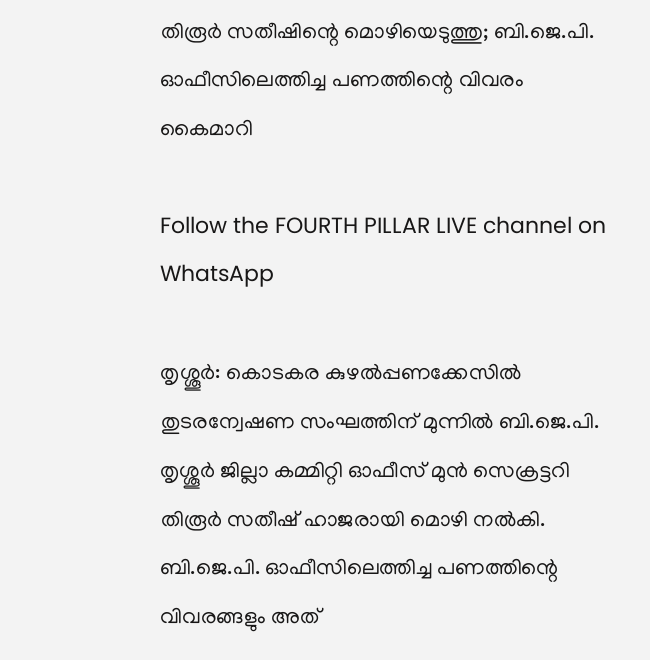തിരൂർ സതീഷിന്റെ മൊഴിയെടുത്തു; ബി.ജെ.പി. ഓഫീസിലെത്തിച്ച പണത്തിന്റെ വിവരം കൈമാറി

Follow the FOURTH PILLAR LIVE channel on WhatsApp

തൃശ്ശൂർ: കൊടകര കുഴൽപ്പണക്കേസിൽ തുടരന്വേഷണ സംഘത്തിന് മുന്നിൽ ബി.ജെ.പി. തൃശ്ശൂർ ജില്ലാ കമ്മിറ്റി ഓഫീസ് മുൻ സെക്രട്ടറി തിരൂർ സതീഷ് ഹാജരായി മൊഴി നൽകി. ബി.ജെ.പി. ഓഫീസിലെത്തിച്ച പണത്തിന്റെ വിവരങ്ങളും അത്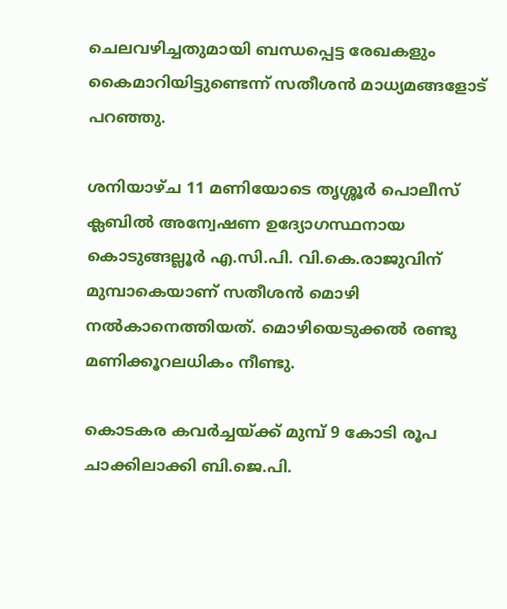ചെലവഴിച്ചതുമായി ബന്ധപ്പെട്ട രേഖകളും കൈമാറിയിട്ടുണ്ടെന്ന് സതീശൻ മാധ്യമങ്ങളോട് പറഞ്ഞു.

ശനിയാഴ്ച 11 മണിയോടെ തൃശ്ശൂർ പൊലീസ് ക്ലബിൽ അന്വേഷണ ഉദ്യോഗസ്ഥനായ കൊടുങ്ങല്ലൂർ എ.സി.പി. വി.കെ.രാജുവിന് മുമ്പാകെയാണ് സതീശൻ മൊഴി നൽകാനെത്തിയത്. മൊഴിയെടുക്കൽ രണ്ടു മണിക്കൂറലധികം നീണ്ടു.

കൊടകര കവർച്ചയ്ക്ക് മുമ്പ് 9 കോടി രൂപ ചാക്കിലാക്കി ബി.ജെ.പി.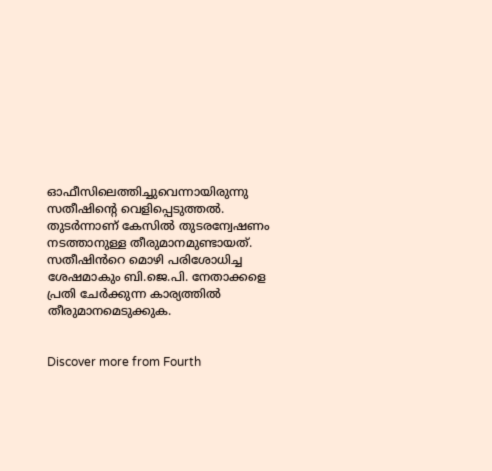ഓഫീസിലെത്തിച്ചുവെന്നായിരുന്നു സതീഷിന്റെ വെളിപ്പെടുത്തൽ. തുടർന്നാണ് കേസിൽ തുടരന്വേഷണം നടത്താനുള്ള തീരുമാനമുണ്ടായത്. സതീഷിൻറെ മൊഴി പരിശോധിച്ച ശേഷമാകും ബി.ജെ.പി. നേതാക്കളെ പ്രതി ചേർക്കുന്ന കാര്യത്തിൽ തീരുമാനമെടുക്കുക.


Discover more from Fourth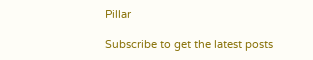Pillar

Subscribe to get the latest posts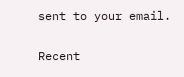sent to your email.

Recent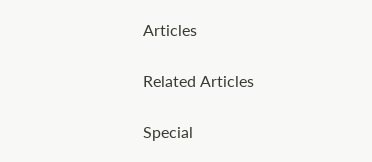Articles

Related Articles

Special